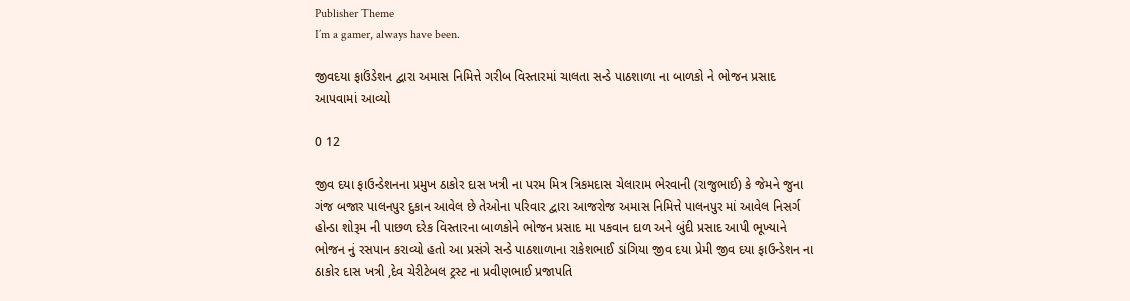Publisher Theme
I’m a gamer, always have been.

જીવદયા ફાઉંડેશન દ્વારા અમાસ નિમિત્તે ગરીબ વિસ્તારમાં ચાલતા સન્ડે પાઠશાળા ના બાળકો ને ભોજન પ્રસાદ આપવામાં આવ્યો

0 12

જીવ દયા ફાઉન્ડેશનના પ્રમુખ ઠાકોર દાસ ખત્રી ના પરમ મિત્ર ત્રિકમદાસ ચેલારામ ભેરવાની (રાજુભાઈ) કે જેમને જુના ગંજ બજાર પાલનપુર દુકાન આવેલ છે તેઓના પરિવાર દ્વારા આજરોજ અમાસ નિમિત્તે પાલનપુર માં આવેલ નિસર્ગ હોન્ડા શોરૂમ ની પાછળ દરેક વિસ્તારના બાળકોને ભોજન પ્રસાદ મા પકવાન દાળ અને બુંદી પ્રસાદ આપી ભૂખ્યાને ભોજન નું રસપાન કરાવ્યો હતો આ પ્રસંગે સન્ડે પાઠશાળાના રાકેશભાઈ ડાંગિયા જીવ દયા પ્રેમી જીવ દયા ફાઉન્ડેશન ના ઠાકોર દાસ ખત્રી ,દેવ ચેરીટેબલ ટ્રસ્ટ ના પ્રવીણભાઈ પ્રજાપતિ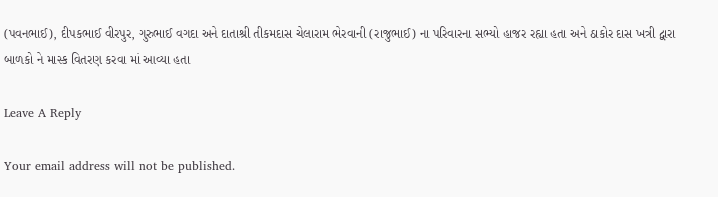(પવનભાઈ), દીપકભાઈ વીરપુર, ગુરુભાઈ વગદા અને દાતાશ્રી તીકમદાસ ચેલારામ ભેરવાની (રાજુભાઈ) ના પરિવારના સભ્યો હાજર રહ્યા હતા અને ઠાકોર દાસ ખત્રી દ્વારા બાળકો ને માસ્ક વિતરણ કરવા માં આવ્યા હતા

Leave A Reply

Your email address will not be published.